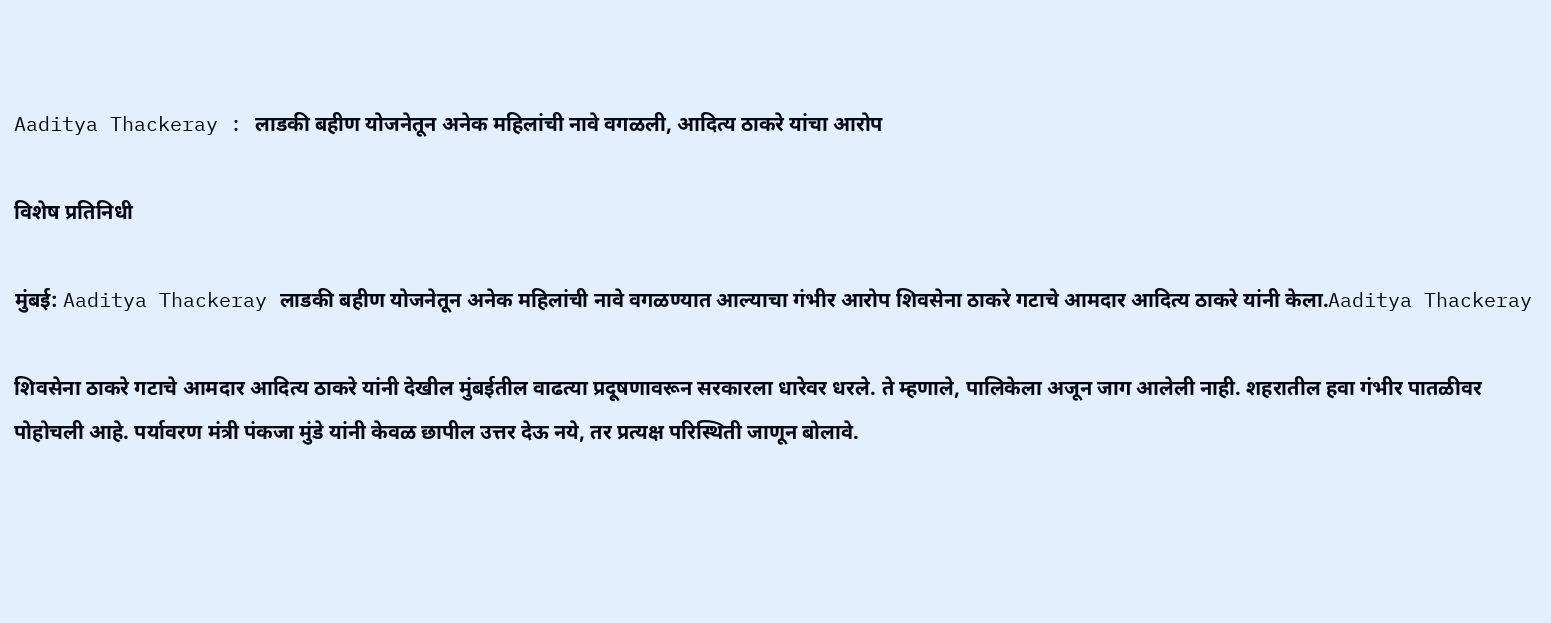Aaditya Thackeray : लाडकी बहीण योजनेतून अनेक महिलांची नावे वगळली, आदित्य ठाकरे यांचा आरोप

विशेष प्रतिनिधी

मुंबई: Aaditya Thackeray लाडकी बहीण योजनेतून अनेक महिलांची नावे वगळण्यात आल्याचा गंभीर आरोप शिवसेना ठाकरे गटाचे आमदार आदित्य ठाकरे यांनी केला.Aaditya Thackeray

शिवसेना ठाकरे गटाचे आमदार आदित्य ठाकरे यांनी देखील मुंबईतील वाढत्या प्रदूषणावरून सरकारला धारेवर धरले. ते म्हणाले, पालिकेला अजून जाग आलेली नाही. शहरातील हवा गंभीर पातळीवर पोहोचली आहे. पर्यावरण मंत्री पंकजा मुंडे यांनी केवळ छापील उत्तर देऊ नये, तर प्रत्यक्ष परिस्थिती जाणून बोलावे.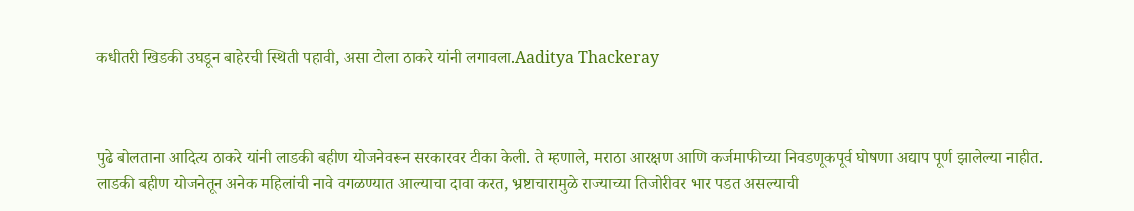कधीतरी खिडकी उघडून बाहेरची स्थिती पहावी, असा टोला ठाकरे यांनी लगावला.Aaditya Thackeray



पुढे बोलताना आदित्य ठाकरे यांनी लाडकी बहीण योजनेवरून सरकारवर टीका केली. ते म्हणाले, मराठा आरक्षण आणि कर्जमाफीच्या निवडणूकपूर्व घोषणा अद्याप पूर्ण झालेल्या नाहीत. लाडकी बहीण योजनेतून अनेक महिलांची नावे वगळण्यात आल्याचा दावा करत, भ्रष्टाचारामुळे राज्याच्या तिजोरीवर भार पडत असल्याची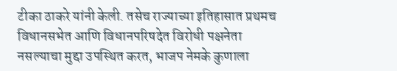टीका ठाकरे यांनी केली. तसेच राज्याच्या इतिहासात प्रथमच विधानसभेत आणि विधानपरिषदेत विरोधी पक्षनेता नसल्याचा मुद्दा उपस्थित करत, भाजप नेमके कुणाला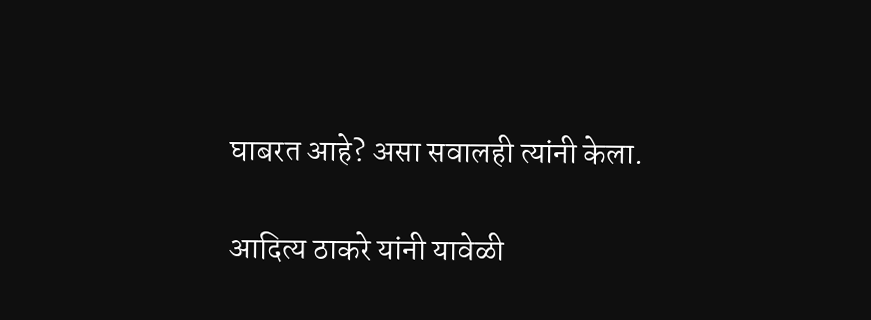घाबरत आहे? असा सवालही त्यांनी केला.

आदित्य ठाकरे यांनी यावेळी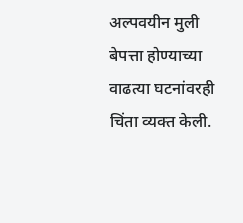अल्पवयीन मुली बेपत्ता होण्याच्या वाढत्या घटनांवरही चिंता व्यक्त केली.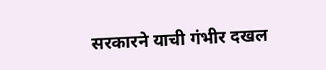सरकारने याची गंभीर दखल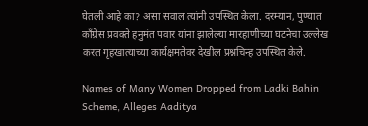घेतली आहे का? असा सवाल त्यांनी उपस्थित केला. दरम्यान, पुण्यात कॉंग्रेस प्रवक्ते हनुमंत पवार यांना झालेल्या मारहाणीच्या घटनेचा उल्लेख करत गृहखात्याच्या कार्यक्षमतेवर देखील प्रश्नचिन्ह उपस्थित केले.

Names of Many Women Dropped from Ladki Bahin Scheme, Alleges Aaditya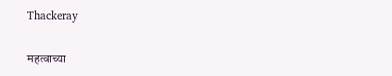Thackeray

महत्वाच्या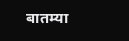बातम्या